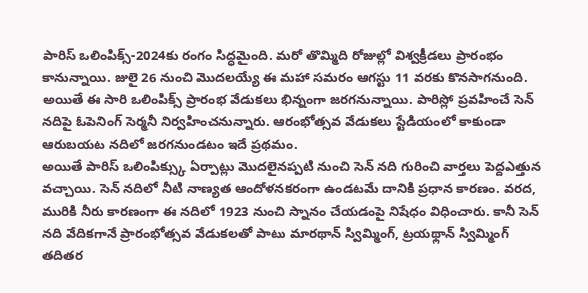పారిస్ ఒలింపిక్స్-2024కు రంగం సిద్ధమైంది. మరో తొమ్మిది రోజుల్లో విశ్వక్రీడలు ప్రారంభం కానున్నాయి. జులై 26 నుంచి మొదలయ్యే ఈ మహా సమరం ఆగస్టు 11 వరకు కొనసాగనుంది. అయితే ఈ సారి ఒలింపిక్స్ ప్రారంభ వేడుకలు భిన్నంగా జరగనున్నాయి. పారిస్లో ప్రవహించే సెన్ నదిపై ఓపెనింగ్ సెర్మనీ నిర్వహించనున్నారు. ఆరంభోత్సవ వేడుకలు స్టేడియంలో కాకుండా ఆరుబయట నదిలో జరగనుండటం ఇదే ప్రథమం.
అయితే పారిస్ ఒలింపిక్స్కు ఏర్పాట్లు మొదలైనప్పటి నుంచి సెన్ నది గురించి వార్తలు పెద్దఎత్తున వచ్చాయి. సెన్ నదిలో నీటి నాణ్యత ఆందోళనకరంగా ఉండటమే దానికి ప్రధాన కారణం. వరద, మురికి నీరు కారణంగా ఈ నదిలో 1923 నుంచి స్నానం చేయడంపై నిషేధం విధించారు. కానీ సెన్ నది వేదికగానే ప్రారంభోత్సవ వేడుకలతో పాటు మారథాన్ స్విమ్మింగ్, ట్రయథ్లాన్ స్విమ్మింగ్ తదితర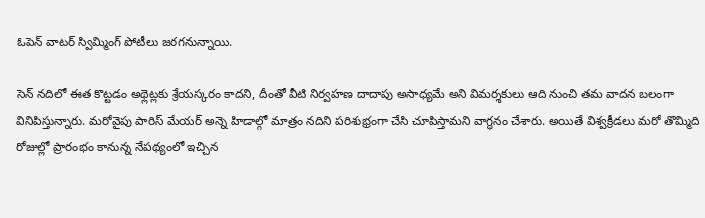ఓపెన్ వాటర్ స్విమ్మింగ్ పోటీలు జరగనున్నాయి.

సెన్ నదిలో ఈత కొట్టడం అథ్లెట్లకు శ్రేయస్కరం కాదని, దీంతో వీటి నిర్వహణ దాదాపు అసాధ్యమే అని విమర్శకులు ఆది నుంచి తమ వాదన బలంగా వినిపిస్తున్నారు. మరోవైపు పారిస్ మేయర్ అన్నె హిడాల్గో మాత్రం నదిని పరిశుభ్రంగా చేసి చూపిస్తామని వాగ్ధనం చేశారు. అయితే విశ్వక్రీడలు మరో తొమ్మిది రోజుల్లో ప్రారంభం కానున్న నేపథ్యంలో ఇచ్చిన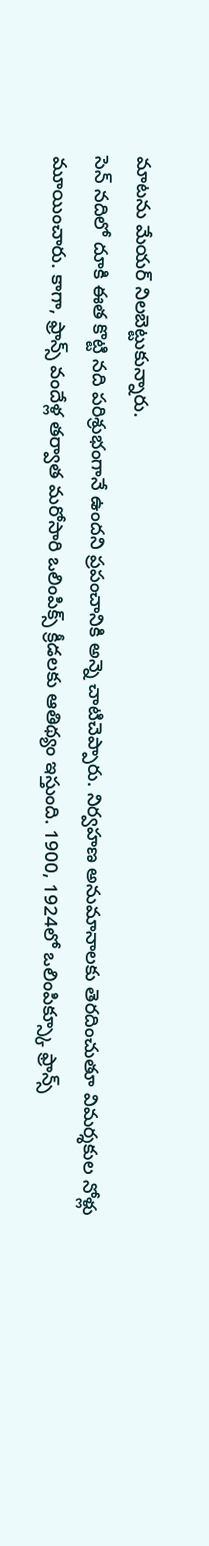మాటను మేయర్ నిలబెట్టుకున్నారు.
సెన్ నదిలో దూకి ఈత కొట్టి నది పరిశ్రుభంగానే ఉందని ప్రపంచానికి అన్నె చాటిచెప్పారు. నిర్వహణ అనుమానాలకు తెరదించుతూ విమర్శకుల నోళ్లు మూయించారు. కాగా, ఫ్రాన్స్ వందేళ్ల తర్వాత మరోసారి ఒలింపిక్స్ క్రీడలకు ఆతిథ్యం ఇస్తుంది. 1900, 1924లో ఒలింపిక్స్కూ ఫ్రాన్స్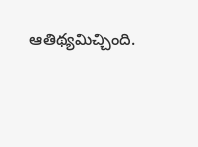ఆతిథ్యమిచ్చింది.